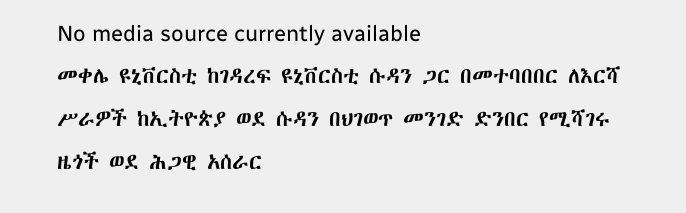No media source currently available
መቀሌ ዩኒቨርስቲ ከገዳረፍ ዩኒቨርስቲ ሱዳን ጋር በመተባበበር ለእርሻ ሥራዎች ከኢትዮጵያ ወደ ሱዳን በህገወጥ መንገድ ድንበር የሚሻገሩ ዜጎች ወደ ሕጋዊ አሰራር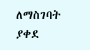ለማስገባት ያቀደ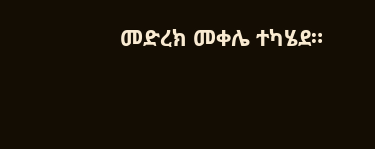መድረክ መቀሌ ተካሄደ።